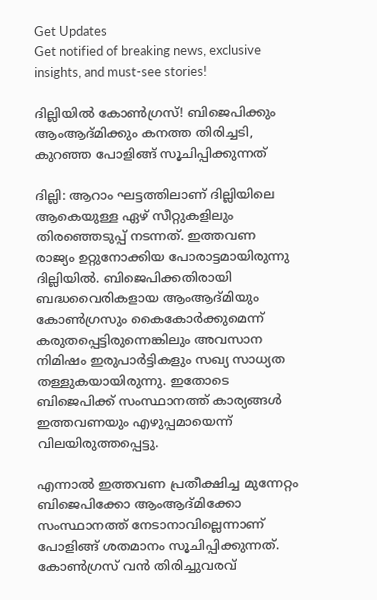Get Updates
Get notified of breaking news, exclusive insights, and must-see stories!

ദില്ലിയില്‍ കോണ്‍ഗ്രസ്! ബിജെപിക്കും ആംആദ്മിക്കും കനത്ത തിരിച്ചടി, കുറഞ്ഞ പോളിങ്ങ് സൂചിപ്പിക്കുന്നത്

ദില്ലി: ആറാം ഘട്ടത്തിലാണ് ദില്ലിയിലെ ആകെയുള്ള ഏഴ് സീറ്റുകളിലും തിരഞ്ഞെടുപ്പ് നടന്നത്. ഇത്തവണ രാജ്യം ഉറ്റുനോക്കിയ പോരാട്ടമായിരുന്നു ദില്ലിയില്‍. ബിജെപിക്കതിരായി ബദ്ധവൈരികളായ ആംആദ്മിയും കോണ്‍ഗ്രസും കൈകോര്‍ക്കുമെന്ന് കരുതപ്പെട്ടിരുന്നെങ്കിലും അവസാന നിമിഷം ഇരുപാര്‍ട്ടികളും സഖ്യ സാധ്യത തള്ളുകയായിരുന്നു. ഇതോടെ ബിജെപിക്ക് സംസ്ഥാനത്ത് കാര്യങ്ങള്‍ ഇത്തവണയും എഴുപ്പമായെന്ന് വിലയിരുത്തപ്പെട്ടു.

എന്നാല്‍ ഇത്തവണ പ്രതീക്ഷിച്ച മുന്നേറ്റം ബിജെപിക്കോ ആംആദ്മിക്കോ സംസ്ഥാനത്ത് നേടാനാവില്ലെന്നാണ് പോളിങ്ങ് ശതമാനം സൂചിപ്പിക്കുന്നത്. കോണ്‍ഗ്രസ് വന്‍ തിരിച്ചുവരവ്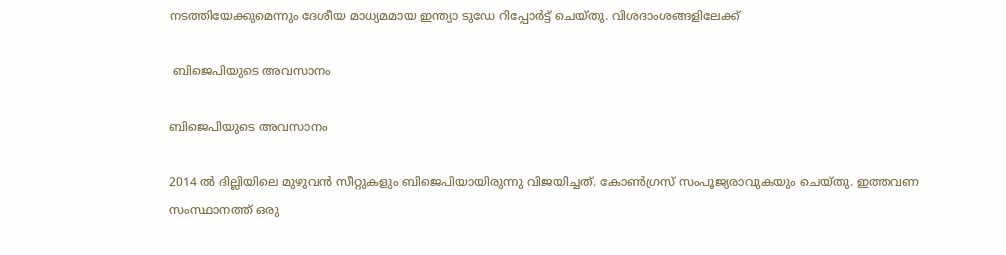നടത്തിയേക്കുമെന്നും ദേശീയ മാധ്യമമായ ഇന്ത്യാ ടുഡേ റിപ്പോര്‍ട്ട് ചെയ്തു. വിശദാംശങ്ങളിലേക്ക്

 ബിജെപിയുടെ അവസാനം

ബിജെപിയുടെ അവസാനം

2014 ല്‍ ദില്ലിയിലെ മുഴുവന്‍ സീറ്റുകളും ബിജെപിയായിരുന്നു വിജയിച്ചത്. കോണ്‍ഗ്രസ് സംപൂജ്യരാവുകയും ചെയ്തു. ഇത്തവണ സംസ്ഥാനത്ത് ഒരു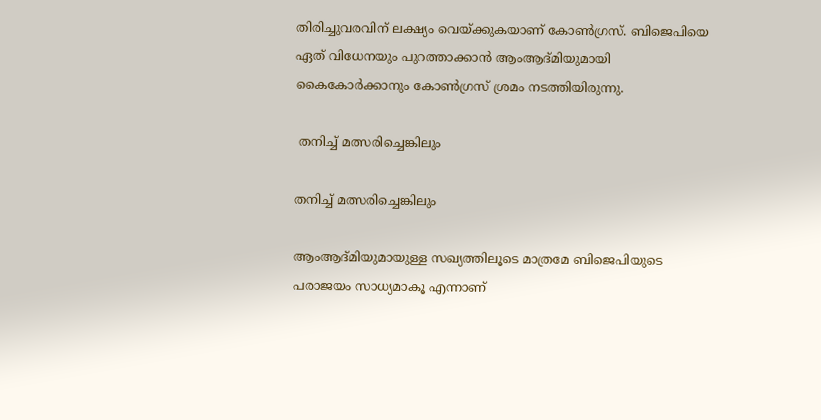തിരിച്ചുവരവിന് ലക്ഷ്യം വെയ്ക്കുകയാണ് കോണ്‍ഗ്രസ്. ബിജെപിയെ ഏത് വിധേനയും പുറത്താക്കാന്‍ ആംആദ്മിയുമായി കൈകോര്‍ക്കാനും കോണ്‍ഗ്രസ് ശ്രമം നടത്തിയിരുന്നു.

 തനിച്ച് മത്സരിച്ചെങ്കിലും

തനിച്ച് മത്സരിച്ചെങ്കിലും

ആംആദ്മിയുമായുള്ള സഖ്യത്തിലൂടെ മാത്രമേ ബിജെപിയുടെ പരാജയം സാധ്യമാകൂ എന്നാണ്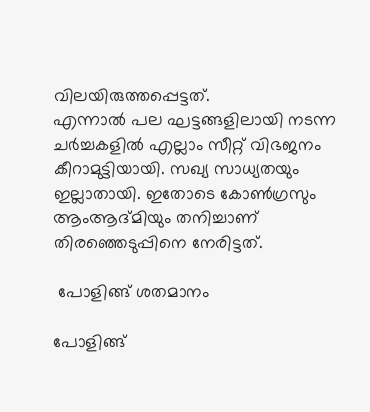വിലയിരുത്തപ്പെട്ടത്.
എന്നാല്‍ പല ഘട്ടങ്ങളിലായി നടന്ന ചര്‍ച്ചകളില്‍ എല്ലാം സീറ്റ് വിഭജനം കീറാമുട്ടിയായി. സഖ്യ സാധ്യതയും ഇല്ലാതായി. ഇതോടെ കോണ്‍ഗ്രസും ആംആദ്മിയും തനിച്ചാണ് തിരഞ്ഞെടുപ്പിനെ നേരിട്ടത്.

 പോളിങ്ങ് ശതമാനം

പോളിങ്ങ്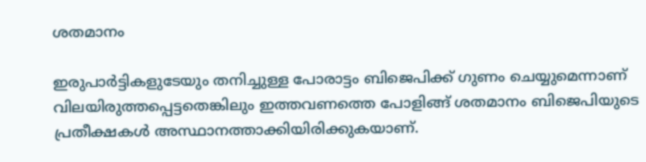ശതമാനം

ഇരുപാര്‍ട്ടികളുടേയും തനിച്ചുള്ള പോരാട്ടം ബിജെപിക്ക് ഗുണം ചെയ്യുമെന്നാണ് വിലയിരുത്തപ്പെട്ടതെങ്കിലും ഇത്തവണത്തെ പോളിങ്ങ് ശതമാനം ബിജെപിയുടെ പ്രതീക്ഷകള്‍ അസ്ഥാനത്താക്കിയിരിക്കുകയാണ്.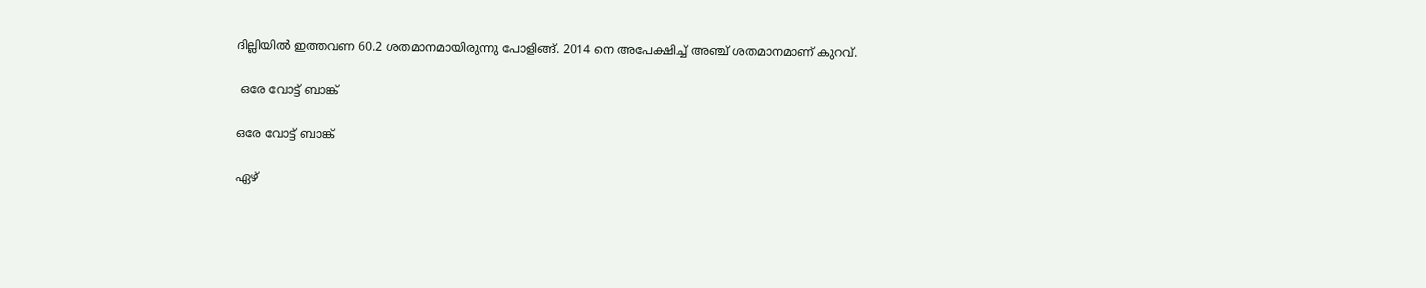ദില്ലിയില്‍ ഇത്തവണ 60.2 ശതമാനമായിരുന്നു പോളിങ്ങ്. 2014 നെ അപേക്ഷിച്ച് അഞ്ച് ശതമാനമാണ് കുറവ്.

 ഒരേ വോട്ട് ബാങ്ക്

ഒരേ വോട്ട് ബാങ്ക്

ഏഴ്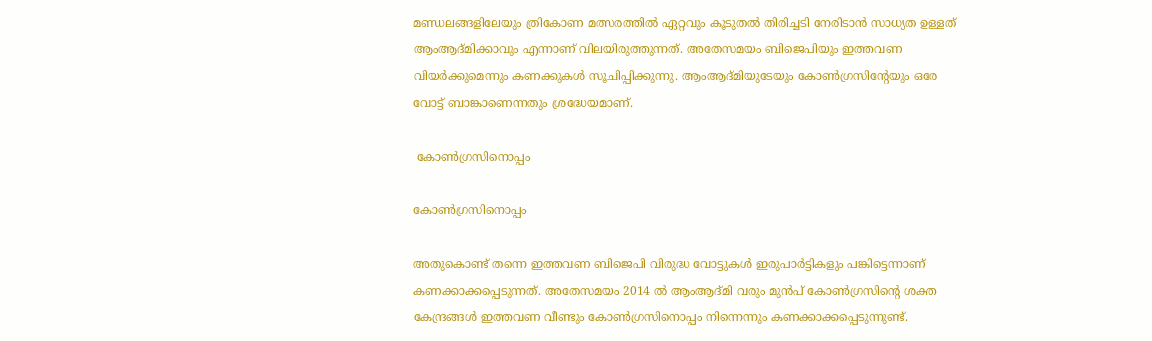മണ്ഡലങ്ങളിലേയും ത്രികോണ മത്സരത്തില്‍ ഏറ്റവും കൂടുതല്‍ തിരിച്ചടി നേരിടാന്‍ സാധ്യത ഉള്ളത് ആംആദ്മിക്കാവും എന്നാണ് വിലയിരുത്തുന്നത്. അതേസമയം ബിജെപിയും ഇത്തവണ വിയര്‍ക്കുമെന്നും കണക്കുകള്‍ സൂചിപ്പിക്കുന്നു. ആംആദ്മിയുടേയും കോണ്‍ഗ്രസിന്‍റേയും ഒരേ വോട്ട് ബാങ്കാണെന്നതും ശ്രദ്ധേയമാണ്.

 കോണ്‍ഗ്രസിനൊപ്പം

കോണ്‍ഗ്രസിനൊപ്പം

അതുകൊണ്ട് തന്നെ ഇത്തവണ ബിജെപി വിരുദ്ധ വോട്ടുകള്‍ ഇരുപാര്‍ട്ടികളും പങ്കിട്ടെന്നാണ് കണക്കാക്കപ്പെടുന്നത്. അതേസമയം 2014 ല്‍ ആംആദ്മി വരും മുന്‍പ് കോണ്‍ഗ്രസിന്‍റെ ശക്ത കേന്ദ്രങ്ങള്‍ ഇത്തവണ വീണ്ടും കോണ്‍ഗ്രസിനൊപ്പം നിന്നെന്നും കണക്കാക്കപ്പെടുന്നുണ്ട്.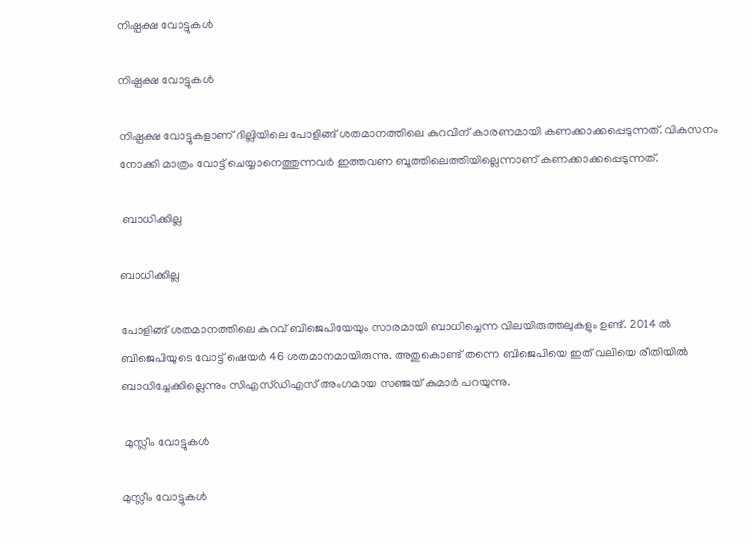നിഷ്പക്ഷ വോട്ടുകള്‍

നിഷ്പക്ഷ വോട്ടുകള്‍

നിഷ്പക്ഷ വോട്ടുകളാണ് ദില്ലിയിലെ പോളിങ്ങ് ശതമാനത്തിലെ കുറവിന് കാരണമായി കണക്കാക്കപ്പെടുന്നത്. വികസനം നോക്കി മാത്രം വോട്ട് ചെയ്യാനെത്തുന്നവര്‍ ഇത്തവണ ബൂത്തിലെത്തിയില്ലെന്നാണ് കണക്കാക്കപ്പെടുന്നത്.

 ബാധിക്കില്ല

ബാധിക്കില്ല

പോളിങ്ങ് ശതമാനത്തിലെ കുറവ് ബിജെപിയേയും സാരമായി ബാധിച്ചെന്ന വിലയിരുത്തലുകളും ഉണ്ട്. 2014 ല്‍ ബിജെപിയുടെ വോട്ട് ഷെയര്‍ 46 ശതമാനമായിരുന്നു. അതുകൊണ്ട് തന്നെ ബിജെപിയെ ഇത് വലിയെ രീതിയില്‍ ബാധിച്ചേക്കില്ലെന്നും സിഎസ്ഡിഎസ് അംഗമായ സഞ്ജയ് കുമാര്‍ പറയുന്നു.

 മുസ്ലീം വോട്ടുകള്‍

മുസ്ലീം വോട്ടുകള്‍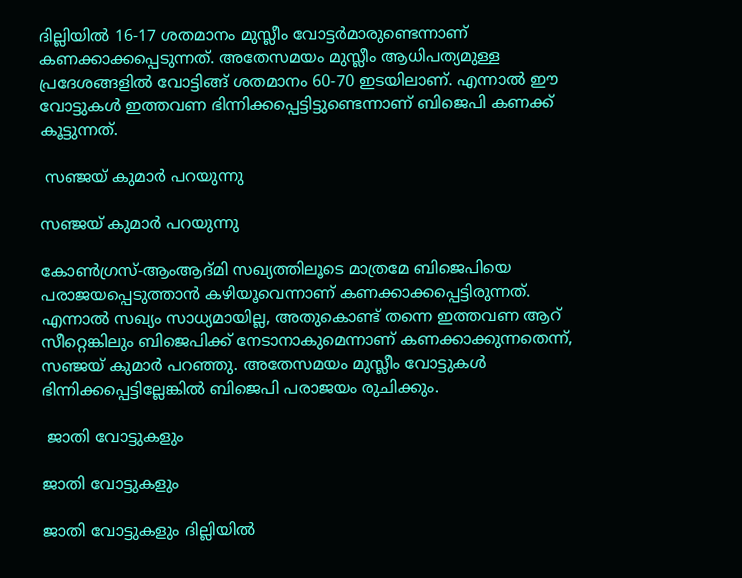ദില്ലിയില്‍ 16-17 ശതമാനം മുസ്ലീം വോട്ടര്‍മാരുണ്ടെന്നാണ് കണക്കാക്കപ്പെടുന്നത്. അതേസമയം മുസ്ലീം ആധിപത്യമുള്ള പ്രദേശങ്ങളില്‍ വോട്ടിങ്ങ് ശതമാനം 60-70 ഇടയിലാണ്. എന്നാല്‍ ഈ വോട്ടുകള്‍ ഇത്തവണ ഭിന്നിക്കപ്പെട്ടിട്ടുണ്ടെന്നാണ് ബിജെപി കണക്ക് കൂട്ടുന്നത്.

 സഞ്ജയ് കുമാര്‍ പറയുന്നു

സഞ്ജയ് കുമാര്‍ പറയുന്നു

കോണ്‍ഗ്രസ്-ആംആദ്മി സഖ്യത്തിലൂടെ മാത്രമേ ബിജെപിയെ പരാജയപ്പെടുത്താന്‍ കഴിയൂവെന്നാണ് കണക്കാക്കപ്പെട്ടിരുന്നത്. എന്നാല്‍ സഖ്യം സാധ്യമായില്ല, അതുകൊണ്ട് തന്നെ ഇത്തവണ ആറ് സീറ്റെങ്കിലും ബിജെപിക്ക് നേടാനാകുമെന്നാണ് കണക്കാക്കുന്നതെന്ന്, സഞ്ജയ് കുമാര്‍ പറഞ്ഞു. അതേസമയം മുസ്ലീം വോട്ടുകള്‍ ഭിന്നിക്കപ്പെട്ടില്ലേങ്കില്‍ ബിജെപി പരാജയം രുചിക്കും.

 ജാതി വോട്ടുകളും

ജാതി വോട്ടുകളും

ജാതി വോട്ടുകളും ദില്ലിയില്‍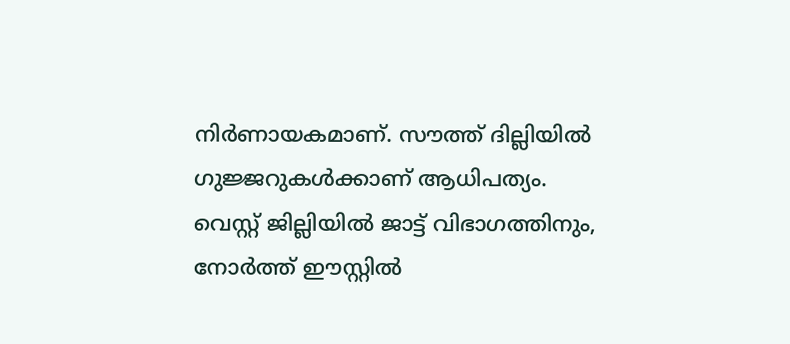നിര്‍ണായകമാണ്. സൗത്ത് ദില്ലിയില്‍ ഗുജ്ജറുകള്‍ക്കാണ് ആധിപത്യം. വെസ്റ്റ് ജില്ലിയില്‍ ജാട്ട് വിഭാഗത്തിനും, നോര്‍ത്ത് ഈസ്റ്റില്‍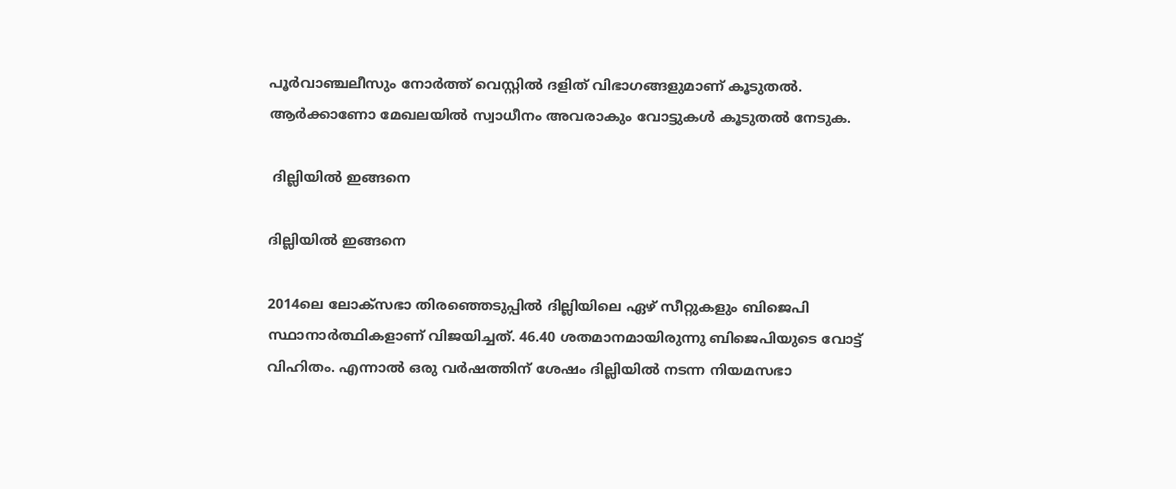പൂര്‍വാഞ്ചലീസും നോര്‍ത്ത് വെസ്റ്റില്‍ ദളിത് വിഭാഗങ്ങളുമാണ് കൂടുതല്‍.
ആര്‍ക്കാണോ മേഖലയില്‍ സ്വാധീനം അവരാകും വോട്ടുകള്‍ കൂടുതല്‍ നേടുക.

 ദില്ലിയില്‍ ഇങ്ങനെ

ദില്ലിയില്‍ ഇങ്ങനെ

2014ലെ ലോക്സഭാ തിരഞ്ഞെടുപ്പിൽ ദില്ലിയിലെ ഏഴ് സീറ്റുകളും ബിജെപി സ്ഥാനാർത്ഥികളാണ് വിജയിച്ചത്. 46.40 ശതമാനമായിരുന്നു ബിജെപിയുടെ വോട്ട് വിഹിതം. എന്നാൽ ഒരു വർഷത്തിന് ശേഷം ദില്ലിയിൽ നടന്ന നിയമസഭാ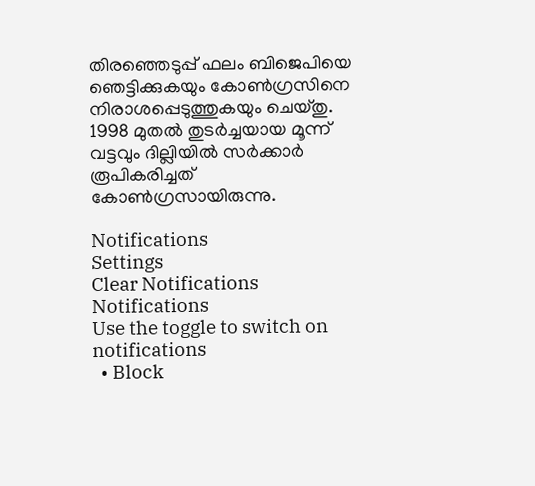തിരഞ്ഞെടുപ്പ് ഫലം ബിജെപിയെ ഞെട്ടിക്കുകയും കോൺഗ്രസിനെ നിരാശപ്പെടുത്തുകയും ചെയ്തു. 1998 മുതൽ തുടർച്ചയായ മൂന്ന് വട്ടവും ദില്ലിയിൽ സർക്കാർ രൂപികരിച്ചത് കോൺഗ്രസായിരുന്നു.

Notifications
Settings
Clear Notifications
Notifications
Use the toggle to switch on notifications
  • Block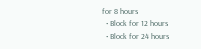for 8 hours
  • Block for 12 hours
  • Block for 24 hours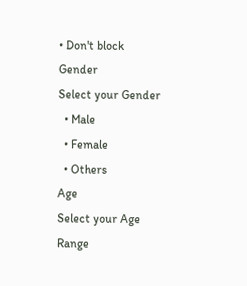• Don't block
Gender
Select your Gender
  • Male
  • Female
  • Others
Age
Select your Age Range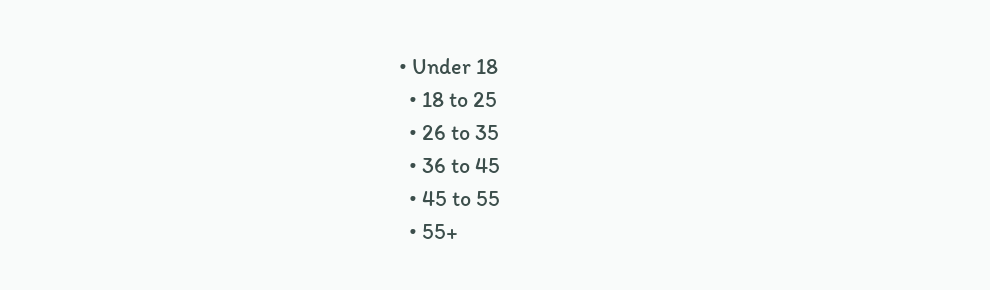• Under 18
  • 18 to 25
  • 26 to 35
  • 36 to 45
  • 45 to 55
  • 55+